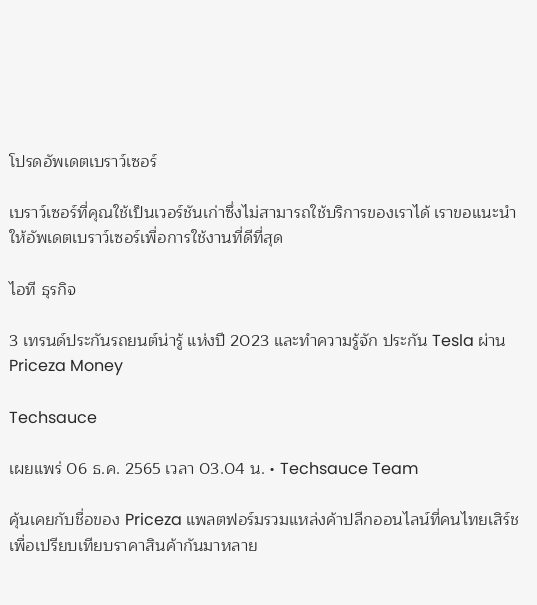โปรดอัพเดตเบราว์เซอร์

เบราว์เซอร์ที่คุณใช้เป็นเวอร์ชันเก่าซึ่งไม่สามารถใช้บริการของเราได้ เราขอแนะนำให้อัพเดตเบราว์เซอร์เพื่อการใช้งานที่ดีที่สุด

ไอที ธุรกิจ

3 เทรนด์ประกันรถยนต์น่ารู้ แห่งปี 2023 และทำความรู้จัก ประกัน Tesla ผ่าน Priceza Money

Techsauce

เผยแพร่ 06 ธ.ค. 2565 เวลา 03.04 น. • Techsauce Team

คุ้นเคยกับชื่อของ Priceza แพลตฟอร์มรวมแหล่งค้าปลีกออนไลน์ที่คนไทยเสิร์ชเพื่อเปรียบเทียบราคาสินค้ากันมาหลาย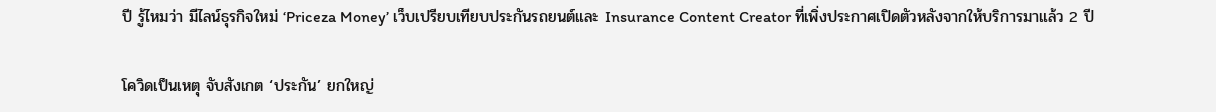ปี รู้ไหมว่า มีไลน์ธุรกิจใหม่ ‘Priceza Money’ เว็บเปรียบเทียบประกันรถยนต์และ Insurance Content Creator ที่เพิ่งประกาศเปิดตัวหลังจากให้บริการมาแล้ว 2 ปี

โควิดเป็นเหตุ จับสังเกต ‘ประกัน’ ยกใหญ่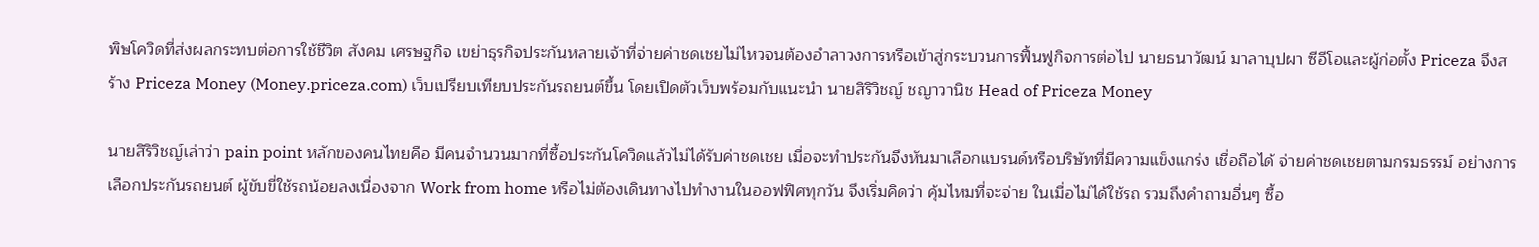พิษโควิดที่ส่งผลกระทบต่อการใช้ชีวิต สังคม เศรษฐกิจ เขย่าธุรกิจประกันหลายเจ้าที่จ่ายค่าชดเชยไม่ไหวจนต้องอำลาวงการหรือเข้าสู่กระบวนการฟื้นฟูกิจการต่อไป นายธนาวัฒน์ มาลาบุปผา ซีอีโอและผู้ก่อตั้ง Priceza จึงสร้าง Priceza Money (Money.priceza.com) เว็บเปรียบเทียบประกันรถยนต์ขึ้น โดยเปิดตัวเว็บพร้อมกับแนะนำ นายสิริวิชญ์ ชญาวานิช Head of Priceza Money

นายสิริวิชญ์เล่าว่า pain point หลักของคนไทยคือ มีคนจำนวนมากที่ซื้อประกันโควิดแล้วไม่ได้รับค่าชดเชย เมื่อจะทำประกันจึงหันมาเลือกแบรนด์หรือบริษัทที่มีความแข็งแกร่ง เชื่อถือได้ จ่ายค่าชดเชยตามกรมธรรม์ อย่างการเลือกประกันรถยนต์ ผู้ขับขี่ใช้รถน้อยลงเนื่องจาก Work from home หรือไม่ต้องเดินทางไปทำงานในออฟฟิศทุกวัน จึงเริ่มคิดว่า คุ้มไหมที่จะจ่าย ในเมื่อไม่ได้ใช้รถ รวมถึงคำถามอื่นๆ ซื้อ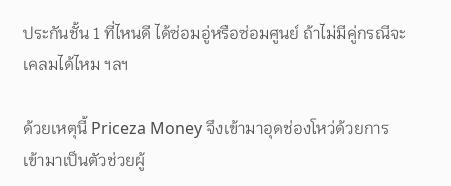ประกันชั้น 1 ที่ไหนดี ได้ซ่อมอู่หรือซ่อมศูนย์ ถ้าไม่มีคู่กรณีจะเคลมได้ไหม ฯลฯ

ด้วยเหตุนี้ Priceza Money จึงเข้ามาอุดช่องโหว่ด้วยการเข้ามาเป็นตัวช่วยผู้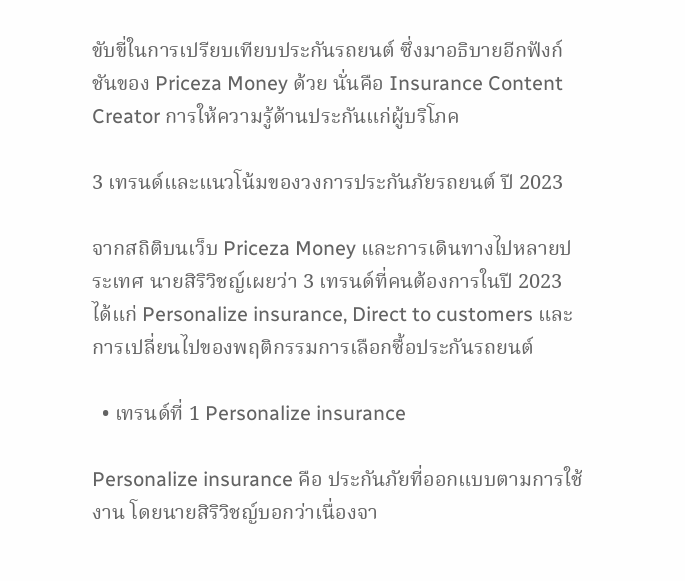ขับขี่ในการเปรียบเทียบประกันรถยนต์ ซึ่งมาอธิบายอีกฟังก์ชันของ Priceza Money ด้วย นั่นคือ Insurance Content Creator การให้ความรู้ด้านประกันแก่ผู้บริโภค

3 เทรนด์และแนวโน้มของวงการประกันภัยรถยนต์ ปี 2023

จากสถิติบนเว็บ Priceza Money และการเดินทางไปหลายประเทศ นายสิริวิชญ์เผยว่า 3 เทรนด์ที่คนต้องการในปี 2023 ได้แก่ Personalize insurance, Direct to customers และ การเปลี่ยนไปของพฤติกรรมการเลือกซื้อประกันรถยนต์

  • เทรนด์ที่ 1 Personalize insurance

Personalize insurance คือ ประกันภัยที่ออกแบบตามการใช้งาน โดยนายสิริวิชญ์บอกว่าเนื่องจา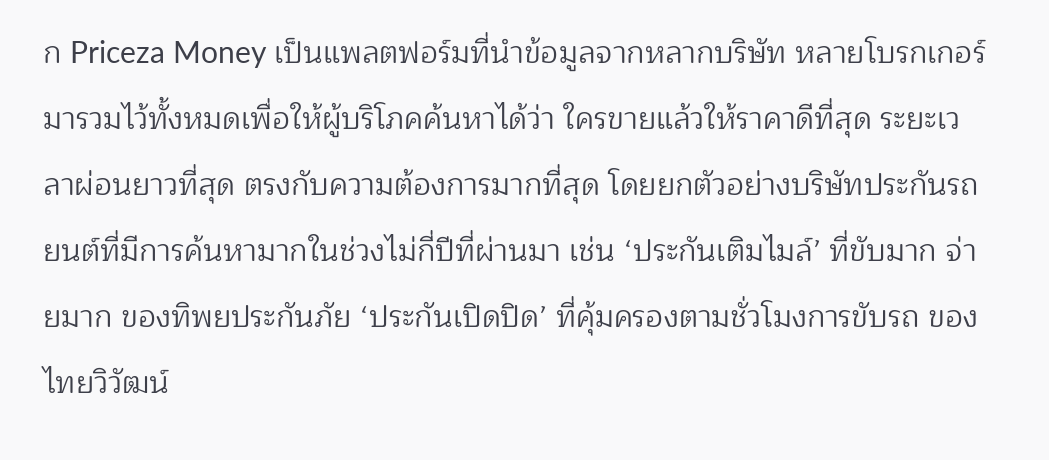ก Priceza Money เป็นแพลตฟอร์มที่นำข้อมูลจากหลากบริษัท หลายโบรกเกอร์ มารวมไว้ทั้งหมดเพื่อให้ผู้บริโภคค้นหาได้ว่า ใครขายแล้วให้ราคาดีที่สุด ระยะเวลาผ่อนยาวที่สุด ตรงกับความต้องการมากที่สุด โดยยกตัวอย่างบริษัทประกันรถยนต์ที่มีการค้นหามากในช่วงไม่กี่ปีที่ผ่านมา เช่น ‘ประกันเติมไมล์’ ที่ขับมาก จ่ายมาก ของทิพยประกันภัย ‘ประกันเปิดปิด’ ที่คุ้มครองตามชั่วโมงการขับรถ ของไทยวิวัฒน์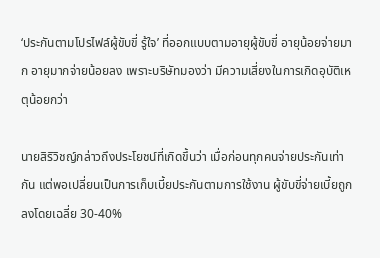‘ประกันตามโปรไฟล์ผู้ขับขี่ รู้ใจ’ ที่ออกแบบตามอายุผู้ขับขี่ อายุน้อยจ่ายมาก อายุมากจ่ายน้อยลง เพราะบริษัทมองว่า มีความเสี่ยงในการเกิดอุบัติเหตุน้อยกว่า

นายสิริวิชญ์กล่าวถึงประโยชน์ที่เกิดขึ้นว่า เมื่อก่อนทุกคนจ่ายประกันเท่ากัน แต่พอเปลี่ยนเป็นการเก็บเบี้ยประกันตามการใช้งาน ผู้ขับขี่จ่ายเบี้ยถูกลงโดยเฉลี่ย 30-40%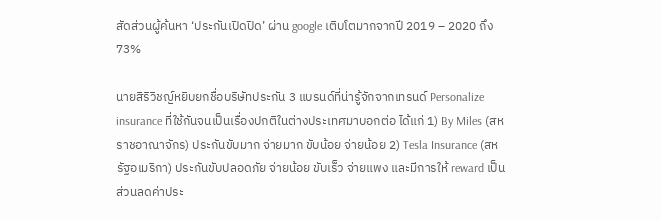สัดส่วนผู้ค้นหา ‘ประกันเปิดปิด’ ผ่าน google เติบโตมากจากปี 2019 – 2020 ถึง 73%

นายสิริวิชญ์หยิบยกชื่อบริษัทประกัน 3 แบรนด์ที่น่ารู้จักจากเทรนด์ Personalize insurance ที่ใช้กันจนเป็นเรื่องปกติในต่างประเทศมาบอกต่อ ได้แก่ 1) By Miles (สหราชอาณาจักร) ประกันขับมาก จ่ายมาก ขับน้อย จ่ายน้อย 2) Tesla Insurance (สหรัฐอเมริกา) ประกันขับปลอดภัย จ่ายน้อย ขับเร็ว จ่ายแพง และมีการให้ reward เป็นส่วนลดค่าประ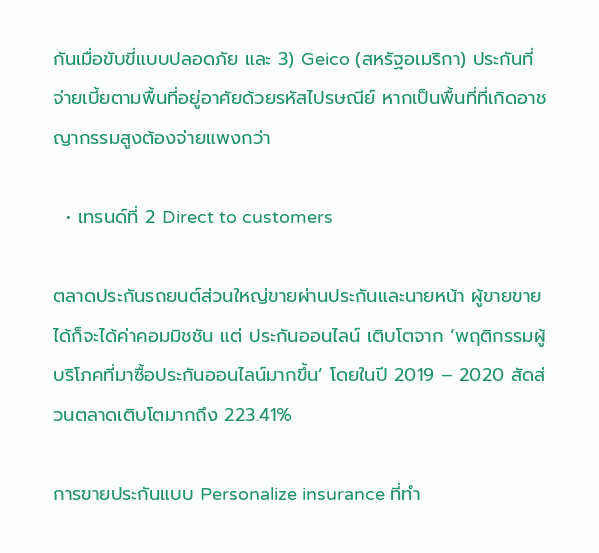กันเมื่อขับขี่แบบปลอดภัย และ 3) Geico (สหรัฐอเมริกา) ประกันที่จ่ายเบี้ยตามพื้นที่อยู่อาศัยด้วยรหัสไปรษณีย์ หากเป็นพื้นที่ที่เกิดอาชญากรรมสูงต้องจ่ายแพงกว่า

  • เทรนด์ที่ 2 Direct to customers

ตลาดประกันรถยนต์ส่วนใหญ่ขายผ่านประกันและนายหน้า ผู้ขายขายได้ก็จะได้ค่าคอมมิชชัน แต่ ประกันออนไลน์ เติบโตจาก ‘พฤติกรรมผู้บริโภคที่มาซื้อประกันออนไลน์มากขึ้น’ โดยในปี 2019 – 2020 สัดส่วนตลาดเติบโตมากถึง 223.41%

การขายประกันแบบ Personalize insurance ที่ทำ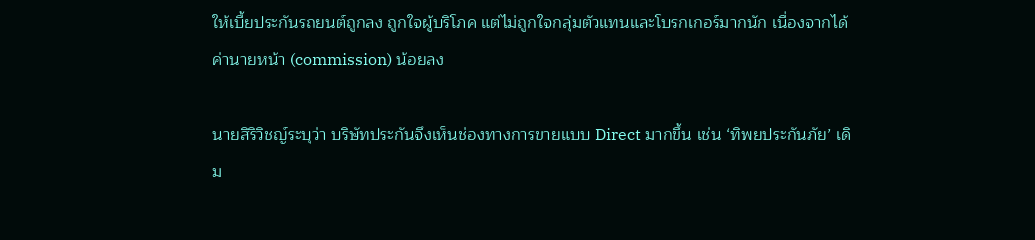ให้เบี้ยประกันรถยนต์ถูกลง ถูกใจผู้บริโภค แต่ไม่ถูกใจกลุ่มตัวแทนและโบรกเกอร์มากนัก เนื่องจากได้ค่านายหน้า (commission) น้อยลง

นายสิริวิชญ์ระบุว่า บริษัทประกันจึงเห็นช่องทางการขายแบบ Direct มากขึ้น เช่น ‘ทิพยประกันภัย’ เดิม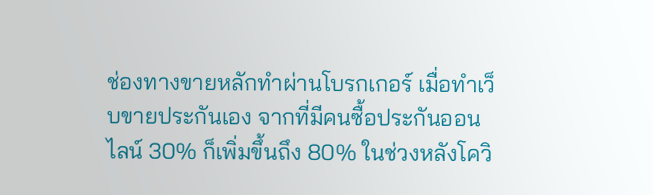ช่องทางขายหลักทำผ่านโบรกเกอร์ เมื่อทำเว็บขายประกันเอง จากที่มีคนซื้อประกันออนไลน์ 30% ก็เพิ่มขึ้นถึง 80% ในช่วงหลังโควิ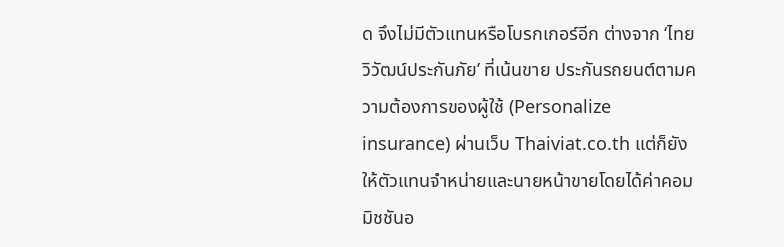ด จึงไม่มีตัวแทนหรือโบรกเกอร์อีก ต่างจาก ‘ไทยวิวัฒน์ประกันภัย’ ที่เน้นขาย ประกันรถยนต์ตามความต้องการของผู้ใช้ (Personalize insurance) ผ่านเว็บ Thaiviat.co.th แต่ก็ยังให้ตัวแทนจำหน่ายและนายหน้าขายโดยได้ค่าคอมมิชชันอ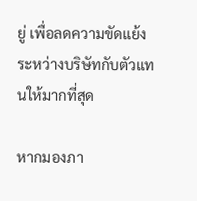ยู่ เพื่อลดความขัดแย้งระหว่างบริษัทกับตัวแทนให้มากที่สุด

หากมองภา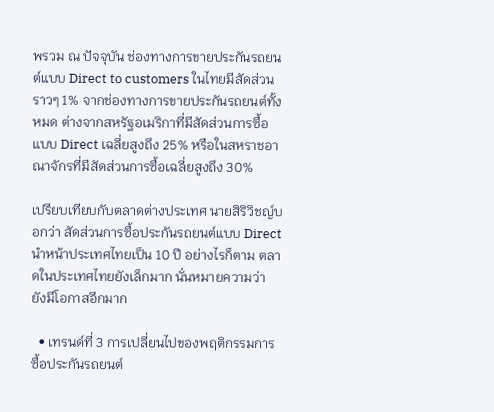พรวม ณ ปัจจุบัน ช่องทางการขายประกันรถยนต์แบบ Direct to customers ในไทยมีสัดส่วนราวๆ 1% จากช่องทางการขายประกันรถยนต์ทั้งหมด ต่างจากสหรัฐอเมริกาที่มีสัดส่วนการซื้อแบบ Direct เฉลี่ยสูงถึง 25% หรือในสหราชอาณาจักรที่มีสัดส่วนการซื้อเฉลี่ยสูงถึง 30%

เปรียบเทียบกับตลาดต่างประเทศ นายสิริวิชญ์บอกว่า สัดส่วนการซื้อประกันรถยนต์แบบ Direct นำหน้าประเทศไทยเป็น 10 ปี อย่างไรก็ตาม ตลาดในประเทศไทยยังเล็กมาก นั่นหมายความว่า ยังมีโอกาสอีกมาก

  • เทรนด์ที่ 3 การเปลี่ยนไปของพฤติกรรมการซื้อประกันรถยนต์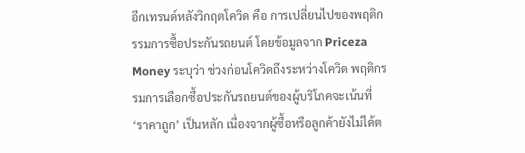อีกเทรนด์หลังวิกฤตโควิด คือ การเปลี่ยนไปของพฤติกรรมการซื้อประกันรถยนต์ โดยข้อมูลจาก Priceza Money ระบุว่า ช่วงก่อนโควิดถึงระหว่างโควิด พฤติกรรมการเลือกซื้อประกันรถยนต์ของผู้บริโภคจะเน้นที่ ‘ราคาถูก’ เป็นหลัก เนื่องจากผู้ซื้อหรือลูกค้ายังไม่ได้ต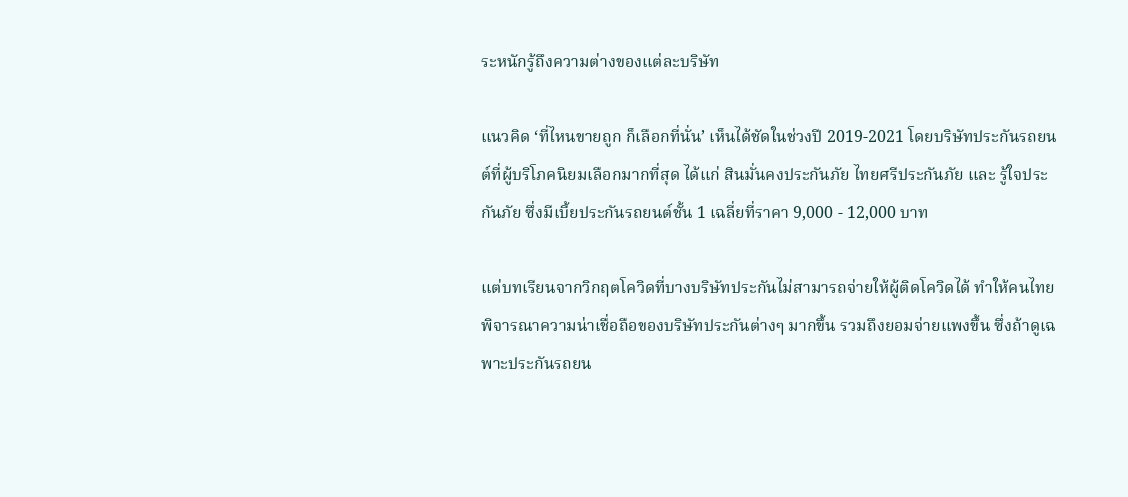ระหนักรู้ถึงความต่างของแต่ละบริษัท

แนวคิด ‘ที่ไหนขายถูก ก็เลือกที่นั่น’ เห็นได้ชัดในช่วงปี 2019-2021 โดยบริษัทประกันรถยนต์ที่ผู้บริโภคนิยมเลือกมากที่สุด ได้แก่ สินมั่นคงประกันภัย ไทยศรีประกันภัย และ รู้ใจประกันภัย ซึ่งมีเบี้ยประกันรถยนต์ชั้น 1 เฉลี่ยที่ราคา 9,000 - 12,000 บาท

แต่บทเรียนจากวิกฤตโควิดที่บางบริษัทประกันไม่สามารถจ่ายให้ผู้ติดโควิดได้ ทำให้คนไทยพิจารณาความน่าเชื่อถือของบริษัทประกันต่างๆ มากขึ้น รวมถึงยอมจ่ายแพงขึ้น ซึ่งถ้าดูเฉพาะประกันรถยน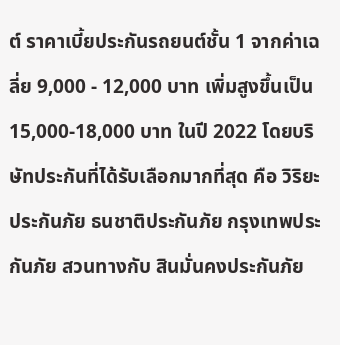ต์ ราคาเบี้ยประกันรถยนต์ชั้น 1 จากค่าเฉลี่ย 9,000 - 12,000 บาท เพิ่มสูงขึ้นเป็น 15,000-18,000 บาท ในปี 2022 โดยบริษัทประกันที่ได้รับเลือกมากที่สุด คือ วิริยะประกันภัย ธนชาติประกันภัย กรุงเทพประกันภัย สวนทางกับ สินมั่นคงประกันภัย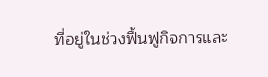ที่อยู่ในช่วงฟื้นฟูกิจการและ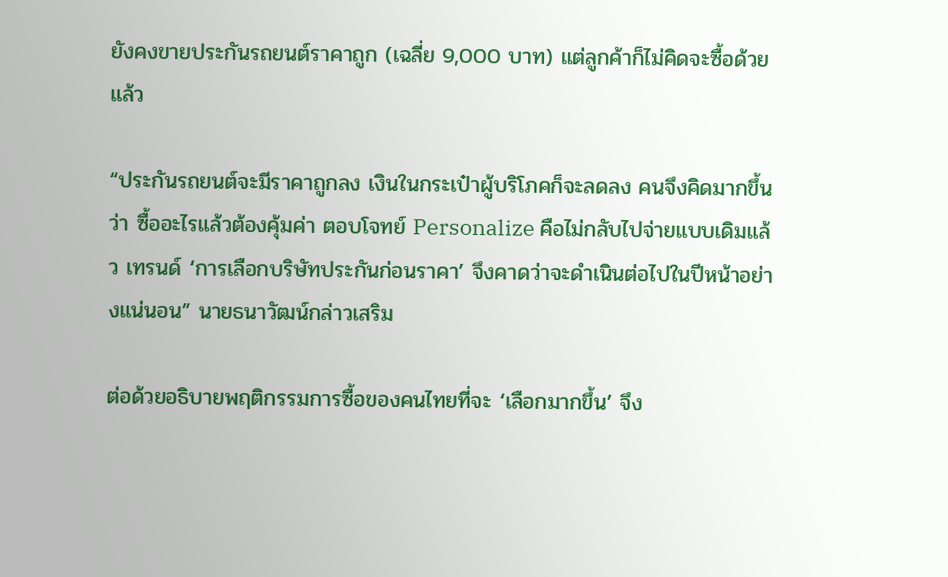ยังคงขายประกันรถยนต์ราคาถูก (เฉลี่ย 9,000 บาท) แต่ลูกค้าก็ไม่คิดจะซื้อด้วยแล้ว

“ประกันรถยนต์จะมีราคาถูกลง เงินในกระเป๋าผู้บริโภคก็จะลดลง คนจึงคิดมากขึ้นว่า ซื้ออะไรแล้วต้องคุ้มค่า ตอบโจทย์ Personalize คือไม่กลับไปจ่ายแบบเดิมแล้ว เทรนด์ ‘การเลือกบริษัทประกันก่อนราคา’ จึงคาดว่าจะดำเนินต่อไปในปีหน้าอย่างแน่นอน” นายธนาวัฒน์กล่าวเสริม

ต่อด้วยอธิบายพฤติกรรมการซื้อของคนไทยที่จะ ‘เลือกมากขึ้น’ จึง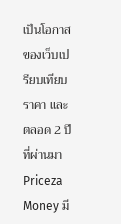เป็นโอกาสของเว็บเปรียบเทียบราคา และตลอด 2 ปีที่ผ่านมา Priceza Money มี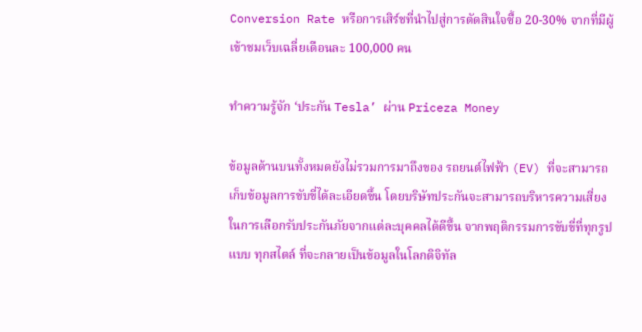Conversion Rate หรือการเสิร์ชที่นำไปสู่การตัดสินใจซื้อ 20-30% จากที่มีผู้เข้าชมเว็บเฉลี่ยเดือนละ 100,000 คน

ทำความรู้จัก ‘ประกัน Tesla’ ผ่าน Priceza Money

ข้อมูลด้านบนทั้งหมดยังไม่รวมการมาถึงของ รถยนต์ไฟฟ้า (EV) ที่จะสามารถเก็บข้อมูลการขับขี่ได้ละเอียดขึ้น โดยบริษัทประกันจะสามารถบริหารความเสี่ยงในการเลือกรับประกันภัยจากแต่ละบุคคลได้ดีขึ้น จากพฤติกรรมการขับขี่ที่ทุกรูปแบบ ทุกสไตล์ ที่จะกลายเป็นข้อมูลในโลกดิจิทัล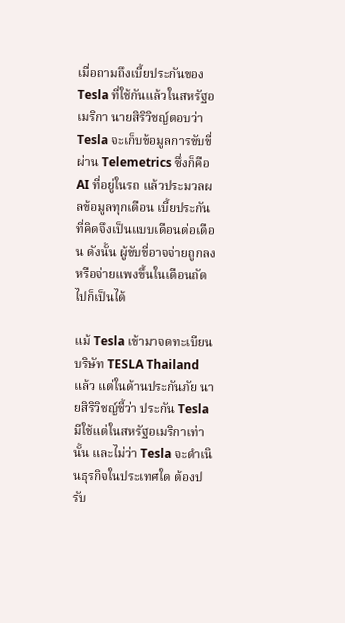เมื่อถามถึงเบี้ยประกันของ Tesla ที่ใช้กันแล้วในสหรัฐอเมริกา นายสิริวิชญ์ตอบว่า Tesla จะเก็บข้อมูลการขับขี่ผ่าน Telemetrics ซึ่งก็คือ AI ที่อยู่ในรถ แล้วประมวลผลข้อมูลทุกเดือน เบี้ยประกันที่คิดจึงเป็นแบบเดือนต่อเดือน ดังนั้น ผู้ขับขี่อาจจ่ายถูกลงหรือจ่ายแพงขึ้นในเดือนถัดไปก็เป็นได้

แม้ Tesla เข้ามาจดทะเบียนบริษัท TESLA Thailand แล้ว แต่ในด้านประกันภัย นายสิริวิชญ์ชี้ว่า ประกัน Tesla มีใช้แต่ในสหรัฐอเมริกาเท่านั้น และไม่ว่า Tesla จะดำเนินธุรกิจในประเทศใด ต้องปรับ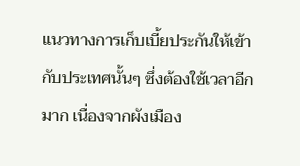แนวทางการเก็บเบี้ยประกันให้เข้ากับประเทศนั้นๆ ซึ่งต้องใช้เวลาอีกมาก เนื่องจากผังเมือง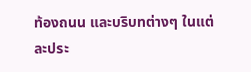ท้องถนน และบริบทต่างๆ ในแต่ละประ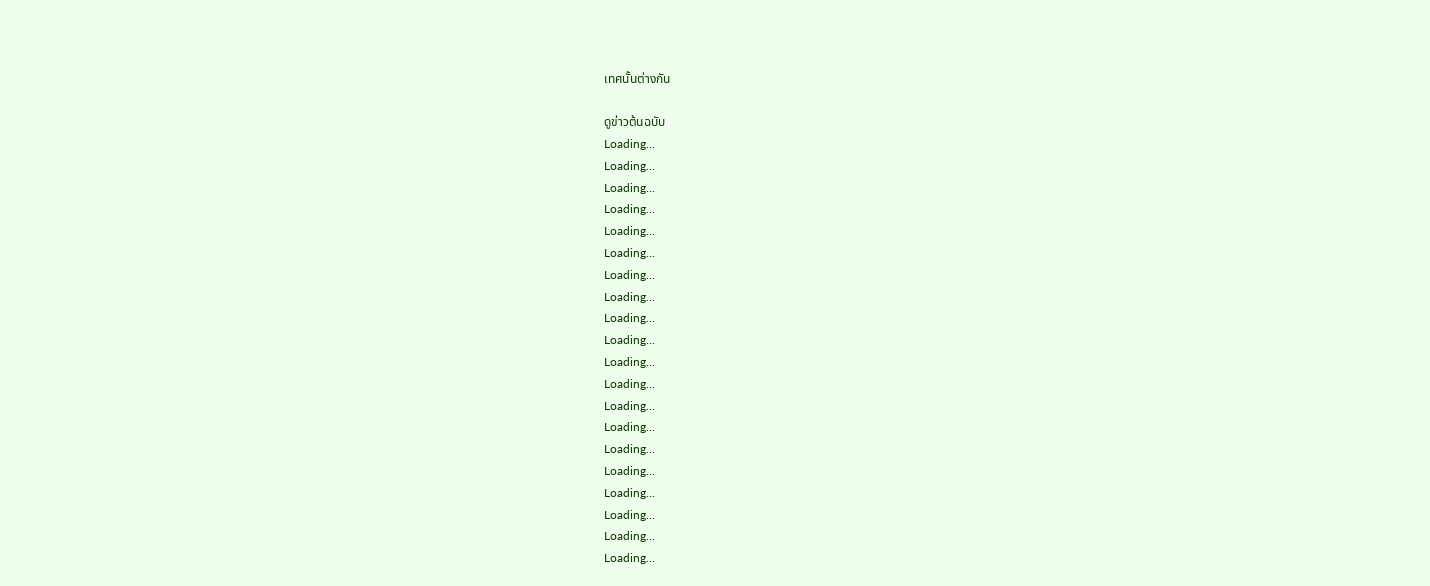เทศนั้นต่างกัน

ดูข่าวต้นฉบับ
Loading...
Loading...
Loading...
Loading...
Loading...
Loading...
Loading...
Loading...
Loading...
Loading...
Loading...
Loading...
Loading...
Loading...
Loading...
Loading...
Loading...
Loading...
Loading...
Loading...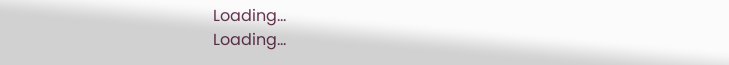Loading...
Loading...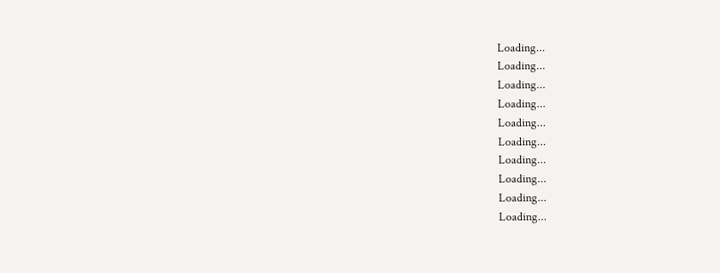Loading...
Loading...
Loading...
Loading...
Loading...
Loading...
Loading...
Loading...
Loading...
Loading...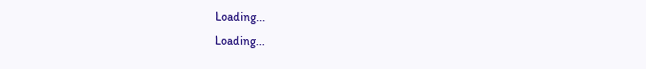Loading...
Loading...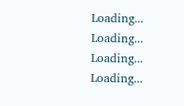Loading...
Loading...
Loading...
Loading...